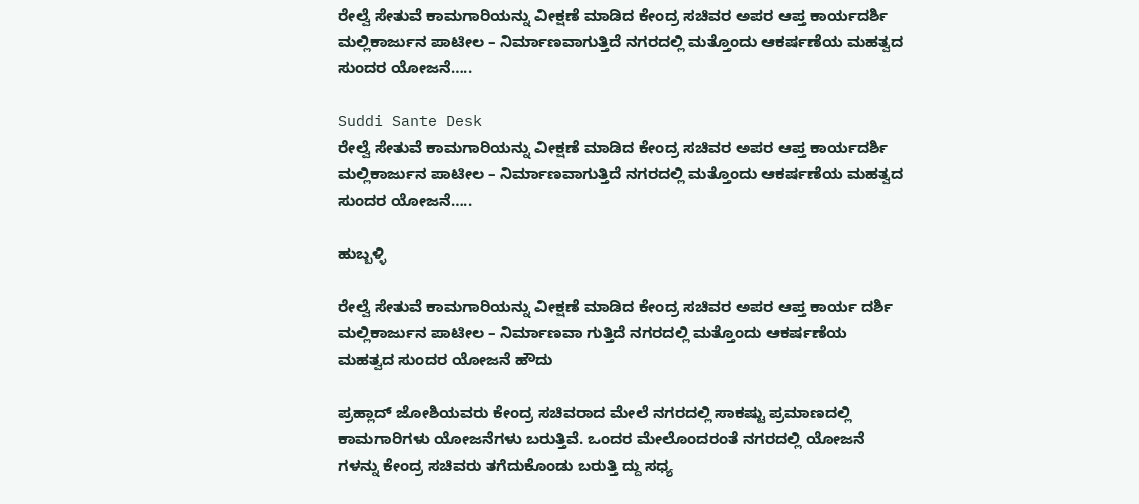ರೇಲ್ವೆ ಸೇತುವೆ ಕಾಮಗಾರಿಯನ್ನು ವೀಕ್ಷಣೆ ಮಾಡಿದ ಕೇಂದ್ರ ಸಚಿವರ ಅಪರ ಆಪ್ತ ಕಾರ್ಯದರ್ಶಿ ಮಲ್ಲಿಕಾರ್ಜುನ ಪಾಟೀಲ – ನಿರ್ಮಾಣವಾಗುತ್ತಿದೆ ನಗರದಲ್ಲಿ ಮತ್ತೊಂದು ಆಕರ್ಷಣೆಯ ಮಹತ್ವದ ಸುಂದರ ಯೋಜನೆ…..

Suddi Sante Desk
ರೇಲ್ವೆ ಸೇತುವೆ ಕಾಮಗಾರಿಯನ್ನು ವೀಕ್ಷಣೆ ಮಾಡಿದ ಕೇಂದ್ರ ಸಚಿವರ ಅಪರ ಆಪ್ತ ಕಾರ್ಯದರ್ಶಿ ಮಲ್ಲಿಕಾರ್ಜುನ ಪಾಟೀಲ – ನಿರ್ಮಾಣವಾಗುತ್ತಿದೆ ನಗರದಲ್ಲಿ ಮತ್ತೊಂದು ಆಕರ್ಷಣೆಯ ಮಹತ್ವದ ಸುಂದರ ಯೋಜನೆ…..

ಹುಬ್ಬಳ್ಳಿ

ರೇಲ್ವೆ ಸೇತುವೆ ಕಾಮಗಾರಿಯನ್ನು ವೀಕ್ಷಣೆ ಮಾಡಿದ ಕೇಂದ್ರ ಸಚಿವರ ಅಪರ ಆಪ್ತ ಕಾರ್ಯ ದರ್ಶಿ ಮಲ್ಲಿಕಾರ್ಜುನ ಪಾಟೀಲ – ನಿರ್ಮಾಣವಾ ಗುತ್ತಿದೆ ನಗರದಲ್ಲಿ ಮತ್ತೊಂದು ಆಕರ್ಷಣೆಯ ಮಹತ್ವದ ಸುಂದರ ಯೋಜನೆ ಹೌದು

ಪ್ರಹ್ಲಾದ್ ಜೋಶಿಯವರು ಕೇಂದ್ರ ಸಚಿವರಾದ ಮೇಲೆ ನಗರದಲ್ಲಿ ಸಾಕಷ್ಟು ಪ್ರಮಾಣದಲ್ಲಿ ಕಾಮಗಾರಿಗಳು ಯೋಜನೆಗಳು ಬರುತ್ತಿವೆ. ಒಂದರ ಮೇಲೊಂದರಂತೆ ನಗರದಲ್ಲಿ ಯೋಜನೆ  ಗಳನ್ನು ಕೇಂದ್ರ ಸಚಿವರು ತಗೆದುಕೊಂಡು ಬರುತ್ತಿ ದ್ದು ಸಧ್ಯ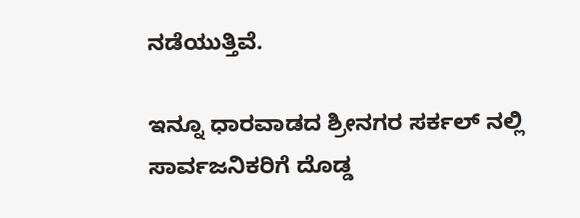ನಡೆಯುತ್ತಿವೆ.

ಇನ್ನೂ ಧಾರವಾಡದ ಶ್ರೀನಗರ ಸರ್ಕಲ್ ನಲ್ಲಿ ಸಾರ್ವಜನಿಕರಿಗೆ ದೊಡ್ಡ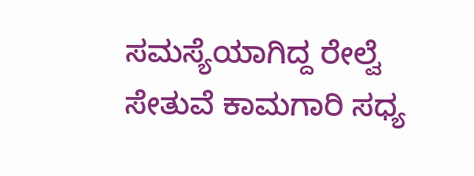ಸಮಸ್ಯೆಯಾಗಿದ್ದ ರೇಲ್ವೆ ಸೇತುವೆ ಕಾಮಗಾರಿ ಸಧ್ಯ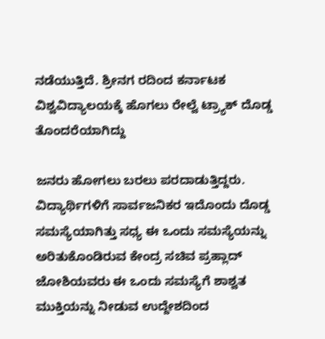ನಡೆಯುತ್ತಿದೆ. ಶ್ರೀನಗ ರದಿಂದ ಕರ್ನಾಟಕ ವಿಶ್ವವಿದ್ಯಾಲಯಕ್ಕೆ ಹೊಗಲು ರೇಲ್ವೆ ಟ್ರ್ಯಾಕ್ ದೊಡ್ಡ ತೊಂದರೆಯಾಗಿದ್ದು

ಜನರು ಹೋಗಲು ಬರಲು ಪರದಾಡುತ್ತಿದ್ದರು. ವಿದ್ಯಾರ್ಥಿಗಳಿಗೆ ಸಾರ್ವಜನಿಕರ ಇದೊಂದು ದೊಡ್ಡ ಸಮಸ್ಯೆಯಾಗಿತ್ತು ಸಧ್ಯ ಈ ಒಂದು ಸಮಸ್ಯೆಯನ್ನು ಅರಿತುಕೊಂಡಿರುವ ಕೇಂದ್ರ ಸಚಿವ ಪ್ರಹ್ಲಾದ್ ಜೋಶಿಯವರು ಈ ಒಂದು ಸಮಸ್ಯೆಗೆ ಶಾಶ್ವತ ಮುಕ್ತಿಯನ್ನು ನೀಡುವ ಉದ್ದೇಶದಿಂದ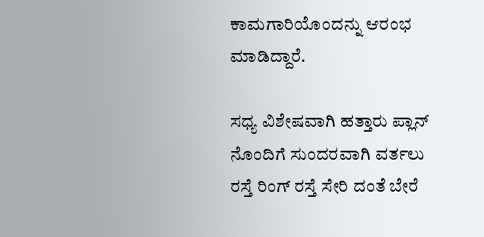ಕಾಮಗಾರಿಯೊಂದನ್ನು ಆರಂಭ ಮಾಡಿದ್ದಾರೆ.

ಸಧ್ಯ ವಿಶೇಷವಾಗಿ ಹತ್ತಾರು ಪ್ಲಾನ್ ನೊಂದಿಗೆ ಸುಂದರವಾಗಿ ವರ್ತಲು ರಸ್ತೆ ರಿಂಗ್ ರಸ್ತೆ ಸೇರಿ ದಂತೆ ಬೇರೆ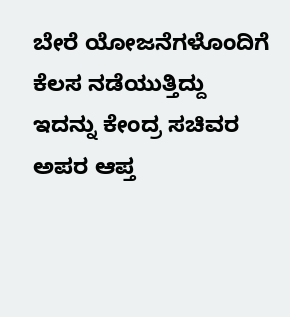ಬೇರೆ ಯೋಜನೆಗಳೊಂದಿಗೆ ಕೆಲಸ ನಡೆಯುತ್ತಿದ್ದು ಇದನ್ನು ಕೇಂದ್ರ ಸಚಿವರ ಅಪರ ಆಪ್ತ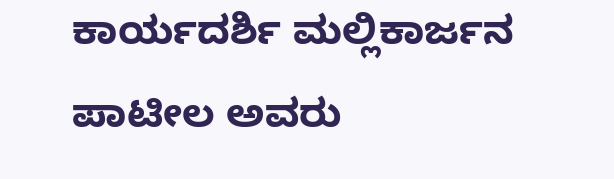ಕಾರ್ಯದರ್ಶಿ ಮಲ್ಲಿಕಾರ್ಜನ ಪಾಟೀಲ ಅವರು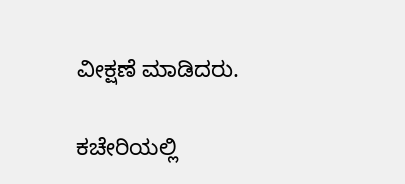ವೀಕ್ಷಣೆ ಮಾಡಿದರು.

ಕಚೇರಿಯಲ್ಲಿ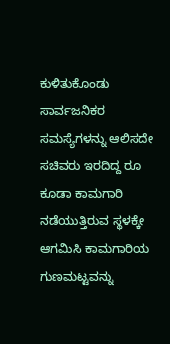ಕುಳಿತುಕೊಂಡು ಸಾರ್ವಜನಿಕರ ಸಮಸ್ಯೆಗಳನ್ನು ಆಲಿಸದೇ ಸಚಿವರು ಇರದಿದ್ದ ರೂ ಕೂಡಾ ಕಾಮಗಾರಿ ನಡೆಯುತ್ತಿರುವ ಸ್ಥಳಕ್ಕೇ ಆಗಮಿಸಿ ಕಾಮಗಾರಿಯ ಗುಣಮಟ್ಟವನ್ನು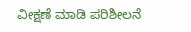ವೀಕ್ಷಣೆ ಮಾಡಿ ಪರಿಶೀಲನೆ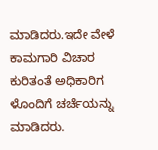ಮಾಡಿದರು.ಇದೇ ವೇಳೆ ಕಾಮಗಾರಿ ವಿಚಾರ ಕುರಿತಂತೆ ಅಧಿಕಾರಿಗ ಳೊಂದಿಗೆ ಚರ್ಚೆಯನ್ನು ಮಾಡಿದರು.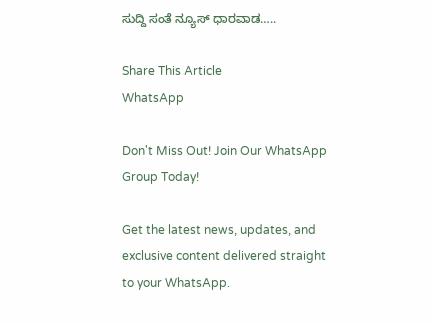ಸುದ್ದಿ ಸಂತೆ ನ್ಯೂಸ್ ಧಾರವಾಡ…..

Share This Article
WhatsApp

Don't Miss Out! Join Our WhatsApp Group Today!

Get the latest news, updates, and exclusive content delivered straight to your WhatsApp.